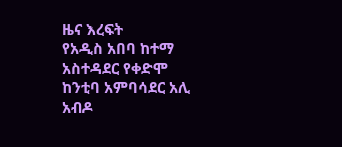ዜና እረፍት
የአዲስ አበባ ከተማ አስተዳደር የቀድሞ ከንቲባ አምባሳደር አሊ አብዶ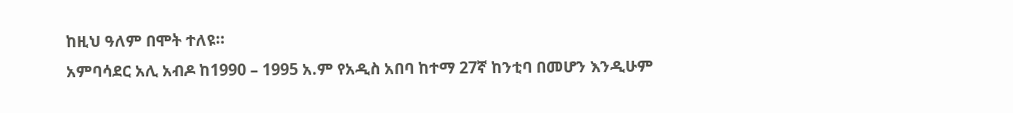ከዚህ ዓለም በሞት ተለዩ።
አምባሳደር አሊ አብዶ ከ1990 – 1995 አ.ም የአዲስ አበባ ከተማ 27ኛ ከንቲባ በመሆን እንዲሁም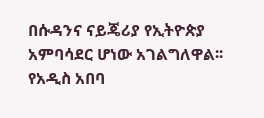በሱዳንና ናይጄሪያ የኢትዮጵያ አምባሳደር ሆነው አገልግለዋል፡፡
የአዲስ አበባ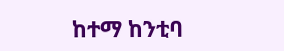ከተማ ከንቲባ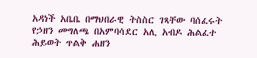አዳነች አቤቤ በማህበራዊ ትስስር ገጻቸው ባሰፈሩት የኃዘን መግለጫ በአምባሳደር አሊ አብዶ ሕልፈተ ሕይወት ጥልቅ ሐዘን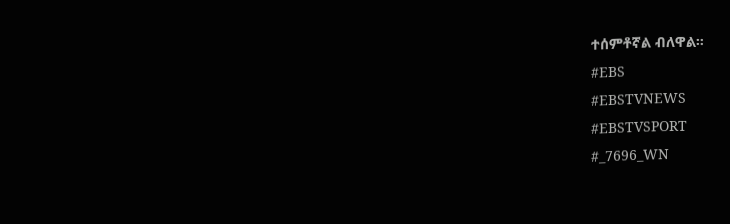ተሰምቶኛል ብለዋል።
#EBS
#EBSTVNEWS
#EBSTVSPORT
#_7696_WN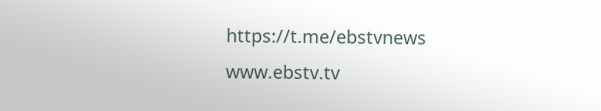https://t.me/ebstvnews
www.ebstv.tv